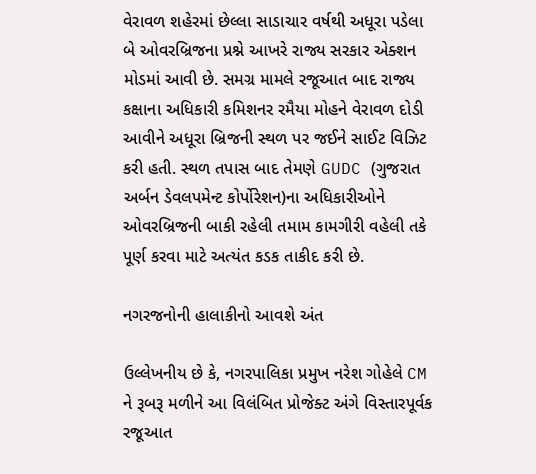વેરાવળ શહેરમાં છેલ્લા સાડાચાર વર્ષથી અધૂરા પડેલા બે ઓવરબ્રિજના પ્રશ્ને આખરે રાજ્ય સરકાર એક્શન મોડમાં આવી છે. સમગ્ર મામલે રજૂઆત બાદ રાજ્ય કક્ષાના અધિકારી કમિશનર રમૈયા મોહને વેરાવળ દોડી આવીને અધૂરા બ્રિજની સ્થળ પર જઈને સાઈટ વિઝિટ કરી હતી. સ્થળ તપાસ બાદ તેમણે GUDC (ગુજરાત અર્બન ડેવલપમેન્ટ કોર્પોરેશન)ના અધિકારીઓને ઓવરબ્રિજની બાકી રહેલી તમામ કામગીરી વહેલી તકે પૂર્ણ કરવા માટે અત્યંત કડક તાકીદ કરી છે.

નગરજનોની હાલાકીનો આવશે અંત

ઉલ્લેખનીય છે કે, નગરપાલિકા પ્રમુખ નરેશ ગોહેલે CM ને રૂબરૂ મળીને આ વિલંબિત પ્રોજેક્ટ અંગે વિસ્તારપૂર્વક રજૂઆત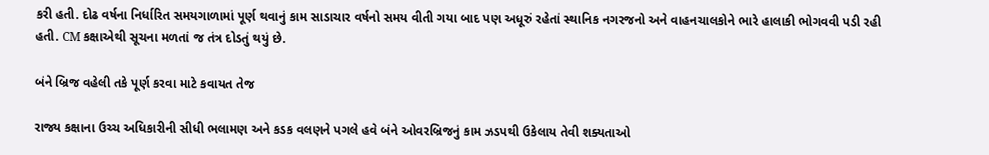કરી હતી. દોઢ વર્ષના નિર્ધારિત સમયગાળામાં પૂર્ણ થવાનું કામ સાડાચાર વર્ષનો સમય વીતી ગયા બાદ પણ અધૂરું રહેતાં સ્થાનિક નગરજનો અને વાહનચાલકોને ભારે હાલાકી ભોગવવી પડી રહી હતી. CM કક્ષાએથી સૂચના મળતાં જ તંત્ર દોડતું થયું છે.

બંને બ્રિજ વહેલી તકે પૂર્ણ કરવા માટે કવાયત તેજ

રાજ્ય કક્ષાના ઉચ્ચ અધિકારીની સીધી ભલામણ અને કડક વલણને પગલે હવે બંને ઓવરબ્રિજનું કામ ઝડપથી ઉકેલાય તેવી શક્યતાઓ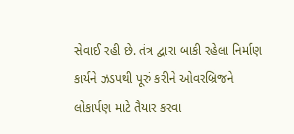સેવાઈ રહી છે. તંત્ર દ્વારા બાકી રહેલા નિર્માણ કાર્યને ઝડપથી પૂરું કરીને ઓવરબ્રિજને લોકાર્પણ માટે તૈયાર કરવા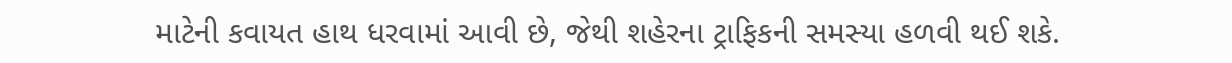માટેની કવાયત હાથ ધરવામાં આવી છે, જેથી શહેરના ટ્રાફિકની સમસ્યા હળવી થઈ શકે.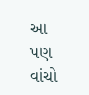આ પણ વાંચો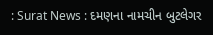: Surat News : દમણના નામચીન બુટલેગર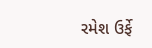રમેશ ઉર્ફે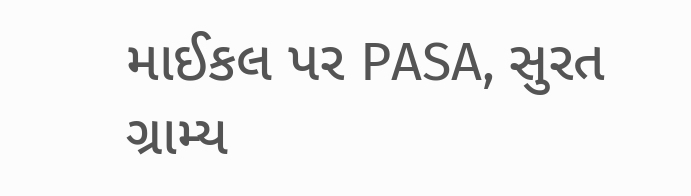માઈકલ પર PASA, સુરત ગ્રામ્ય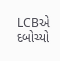LCBએ દબોચ્યો